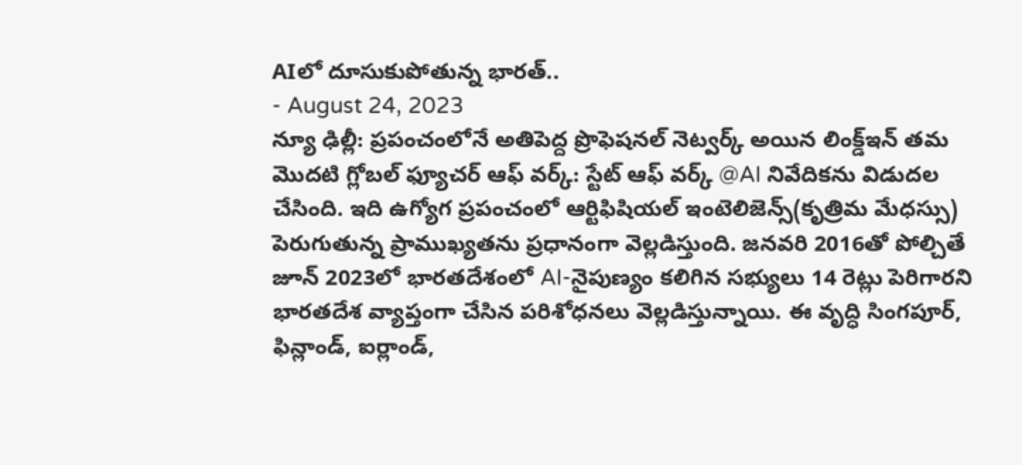AIలో దూసుకుపోతున్న భారత్..
- August 24, 2023
న్యూ ఢిల్లీ: ప్రపంచంలోనే అతిపెద్ద ప్రొఫెషనల్ నెట్వర్క్ అయిన లింక్డ్ఇన్ తమ మొదటి గ్లోబల్ ఫ్యూచర్ ఆఫ్ వర్క్: స్టేట్ ఆఫ్ వర్క్ @AI నివేదికను విడుదల చేసింది. ఇది ఉగ్యోగ ప్రపంచంలో ఆర్టిఫిషియల్ ఇంటెలిజెన్స్(కృత్రిమ మేధస్సు) పెరుగుతున్న ప్రాముఖ్యతను ప్రధానంగా వెల్లడిస్తుంది. జనవరి 2016తో పోల్చితే జూన్ 2023లో భారతదేశంలో AI-నైపుణ్యం కలిగిన సభ్యులు 14 రెట్లు పెరిగారని భారతదేశ వ్యాప్తంగా చేసిన పరిశోధనలు వెల్లడిస్తున్నాయి. ఈ వృద్ధి సింగపూర్, ఫిన్లాండ్, ఐర్లాండ్,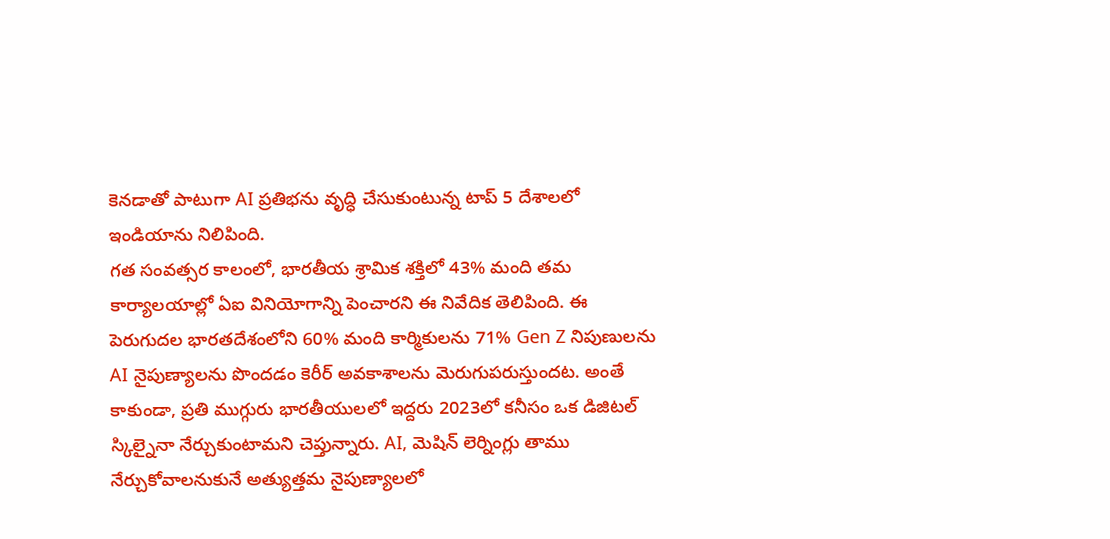కెనడాతో పాటుగా AI ప్రతిభను వృద్ధి చేసుకుంటున్న టాప్ 5 దేశాలలో ఇండియాను నిలిపింది.
గత సంవత్సర కాలంలో, భారతీయ శ్రామిక శక్తిలో 43% మంది తమ కార్యాలయాల్లో ఏఐ వినియోగాన్ని పెంచారని ఈ నివేదిక తెలిపింది. ఈ పెరుగుదల భారతదేశంలోని 60% మంది కార్మికులను 71% Gen Z నిపుణులను AI నైపుణ్యాలను పొందడం కెరీర్ అవకాశాలను మెరుగుపరుస్తుందట. అంతే కాకుండా, ప్రతి ముగ్గురు భారతీయులలో ఇద్దరు 2023లో కనీసం ఒక డిజిటల్ స్కిల్నైనా నేర్చుకుంటామని చెప్తున్నారు. AI, మెషిన్ లెర్నింగ్లు తాము నేర్చుకోవాలనుకునే అత్యుత్తమ నైపుణ్యాలలో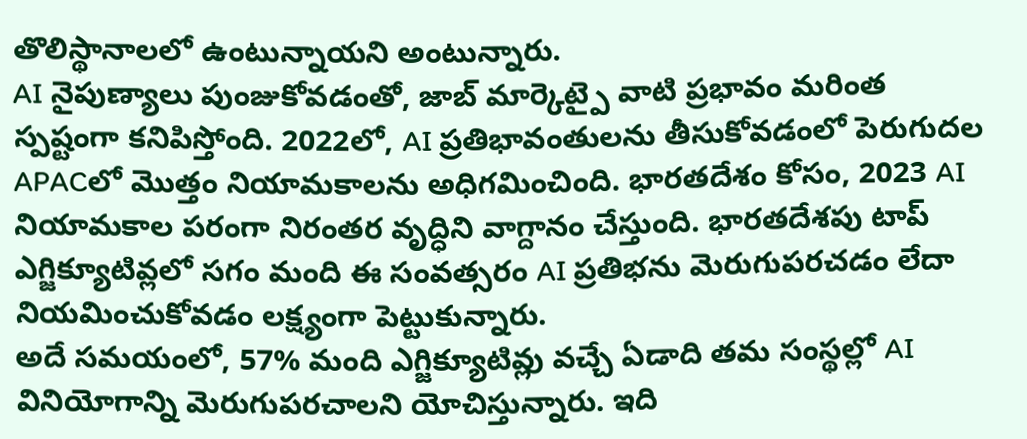తొలిస్థానాలలో ఉంటున్నాయని అంటున్నారు.
AI నైపుణ్యాలు పుంజుకోవడంతో, జాబ్ మార్కెట్పై వాటి ప్రభావం మరింత స్పష్టంగా కనిపిస్తోంది. 2022లో, AI ప్రతిభావంతులను తీసుకోవడంలో పెరుగుదల APACలో మొత్తం నియామకాలను అధిగమించింది. భారతదేశం కోసం, 2023 AI నియామకాల పరంగా నిరంతర వృద్ధిని వాగ్దానం చేస్తుంది. భారతదేశపు టాప్ ఎగ్జిక్యూటివ్లలో సగం మంది ఈ సంవత్సరం AI ప్రతిభను మెరుగుపరచడం లేదా నియమించుకోవడం లక్ష్యంగా పెట్టుకున్నారు.
అదే సమయంలో, 57% మంది ఎగ్జిక్యూటివ్లు వచ్చే ఏడాది తమ సంస్థల్లో AI వినియోగాన్ని మెరుగుపరచాలని యోచిస్తున్నారు. ఇది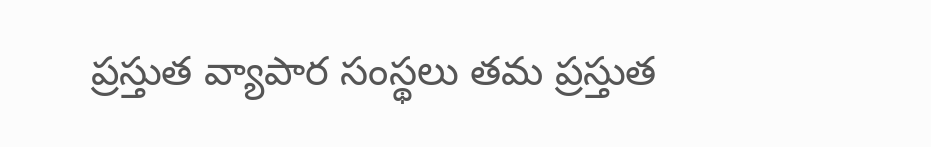ప్రస్తుత వ్యాపార సంస్థలు తమ ప్రస్తుత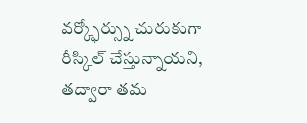వర్క్ఫోర్స్ను చురుకుగా రీస్కిల్ చేస్తున్నాయని, తద్వారా తమ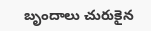బృందాలు చురుకైన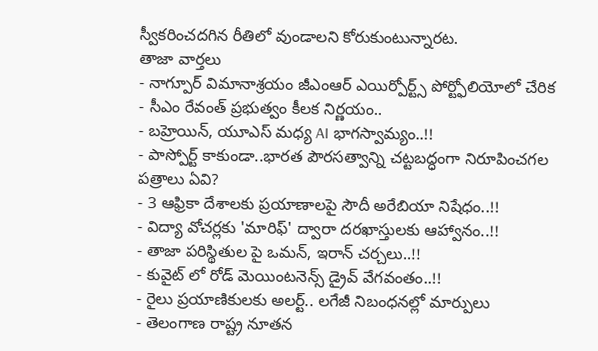స్వీకరించదగిన రీతిలో వుండాలని కోరుకుంటున్నారట.
తాజా వార్తలు
- నాగ్పూర్ విమానాశ్రయం జీఎంఆర్ ఎయిర్పోర్ట్స్ పోర్ట్ఫోలియోలో చేరిక
- సీఎం రేవంత్ ప్రభుత్వం కీలక నిర్ణయం..
- బహ్రెయిన్, యూఎస్ మధ్య AI భాగస్వామ్యం..!!
- పాస్పోర్ట్ కాకుండా..భారత పౌరసత్వాన్ని చట్టబద్ధంగా నిరూపించగల పత్రాలు ఏవి?
- 3 ఆఫ్రికా దేశాలకు ప్రయాణాలపై సౌదీ అరేబియా నిషేధం..!!
- విద్యా వోచర్లకు 'మారిఫ్' ద్వారా దరఖాస్తులకు ఆహ్వానం..!!
- తాజా పరిస్థితుల పై ఒమన్, ఇరాన్ చర్చలు..!!
- కువైట్ లో రోడ్ మెయింటనెన్స్ డ్రైవ్ వేగవంతం..!!
- రైలు ప్రయాణికులకు అలర్ట్.. లగేజీ నిబంధనల్లో మార్పులు
- తెలంగాణ రాష్ట్ర నూతన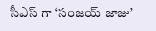సీఎస్ గా ‘సంజయ్ జాజు’